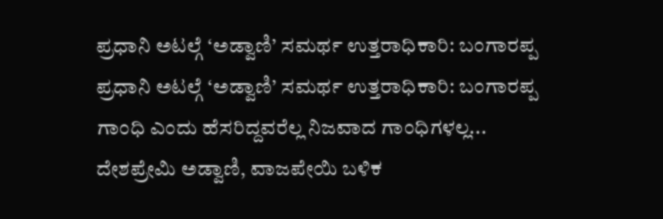ಪ್ರಧಾನಿ ಅಟಲ್ಗೆ ‘ಅಡ್ವಾಣಿ’ ಸಮರ್ಥ ಉತ್ತರಾಧಿಕಾರಿ: ಬಂಗಾರಪ್ಪ
ಪ್ರಧಾನಿ ಅಟಲ್ಗೆ ‘ಅಡ್ವಾಣಿ’ ಸಮರ್ಥ ಉತ್ತರಾಧಿಕಾರಿ: ಬಂಗಾರಪ್ಪ
ಗಾಂಧಿ ಎಂದು ಹೆಸರಿದ್ದವರೆಲ್ಲ ನಿಜವಾದ ಗಾಂಧಿಗಳಲ್ಲ...
ದೇಶಪ್ರೇಮಿ ಅಡ್ವಾಣಿ, ವಾಜಪೇಯಿ ಬಳಿಕ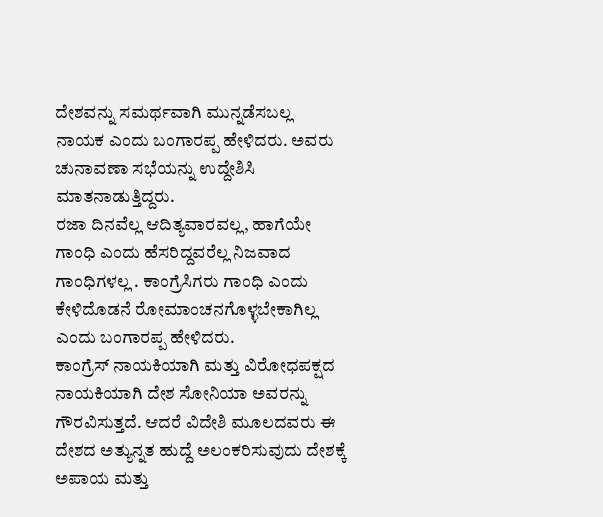ದೇಶವನ್ನು ಸಮರ್ಥವಾಗಿ ಮುನ್ನಡೆಸಬಲ್ಲ ನಾಯಕ ಎಂದು ಬಂಗಾರಪ್ಪ ಹೇಳಿದರು. ಅವರು ಚುನಾವಣಾ ಸಭೆಯನ್ನು ಉದ್ದೇಶಿಸಿ ಮಾತನಾಡುತ್ತಿದ್ದರು.
ರಜಾ ದಿನವೆಲ್ಲ ಆದಿತ್ಯವಾರವಲ್ಲ, ಹಾಗೆಯೇ ಗಾಂಧಿ ಎಂದು ಹೆಸರಿದ್ದವರೆಲ್ಲ ನಿಜವಾದ ಗಾಂಧಿಗಳಲ್ಲ . ಕಾಂಗ್ರೆಸಿಗರು ಗಾಂಧಿ ಎಂದು ಕೇಳಿದೊಡನೆ ರೋಮಾಂಚನಗೊಳ್ಳಬೇಕಾಗಿಲ್ಲ ಎಂದು ಬಂಗಾರಪ್ಪ ಹೇಳಿದರು.
ಕಾಂಗ್ರೆಸ್ ನಾಯಕಿಯಾಗಿ ಮತ್ತು ವಿರೋಧಪಕ್ಷದ ನಾಯಕಿಯಾಗಿ ದೇಶ ಸೋನಿಯಾ ಅವರನ್ನು ಗೌರವಿಸುತ್ತದೆ. ಆದರೆ ವಿದೇಶಿ ಮೂಲದವರು ಈ ದೇಶದ ಅತ್ಯುನ್ನತ ಹುದ್ದೆ ಅಲಂಕರಿಸುವುದು ದೇಶಕ್ಕೆ ಅಪಾಯ ಮತ್ತು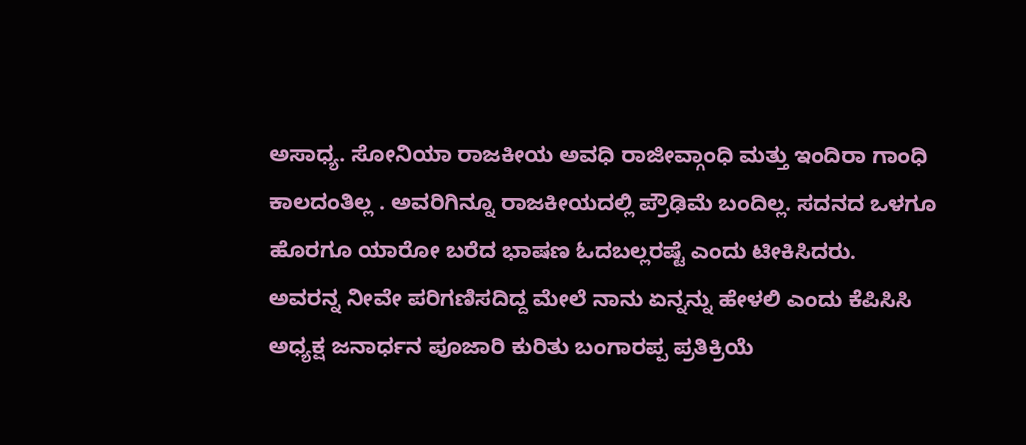ಅಸಾಧ್ಯ. ಸೋನಿಯಾ ರಾಜಕೀಯ ಅವಧಿ ರಾಜೀವ್ಗಾಂಧಿ ಮತ್ತು ಇಂದಿರಾ ಗಾಂಧಿ ಕಾಲದಂತಿಲ್ಲ . ಅವರಿಗಿನ್ನೂ ರಾಜಕೀಯದಲ್ಲಿ ಪ್ರೌಢಿಮೆ ಬಂದಿಲ್ಲ. ಸದನದ ಒಳಗೂ ಹೊರಗೂ ಯಾರೋ ಬರೆದ ಭಾಷಣ ಓದಬಲ್ಲರಷ್ಟೆ ಎಂದು ಟೀಕಿಸಿದರು.
ಅವರನ್ನ ನೀವೇ ಪರಿಗಣಿಸದಿದ್ದ ಮೇಲೆ ನಾನು ಏನ್ನನ್ನು ಹೇಳಲಿ ಎಂದು ಕೆಪಿಸಿಸಿ ಅಧ್ಯಕ್ಷ ಜನಾರ್ಧನ ಪೂಜಾರಿ ಕುರಿತು ಬಂಗಾರಪ್ಪ ಪ್ರತಿಕ್ರಿಯೆ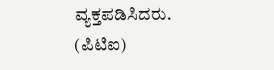ವ್ಯಕ್ತಪಡಿಸಿದರು.
(ಪಿಟಿಐ)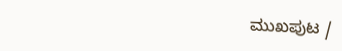ಮುಖಪುಟ /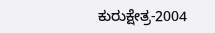ಕುರುಕ್ಷೇತ್ರ-2004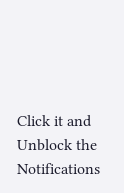Click it and Unblock the Notifications